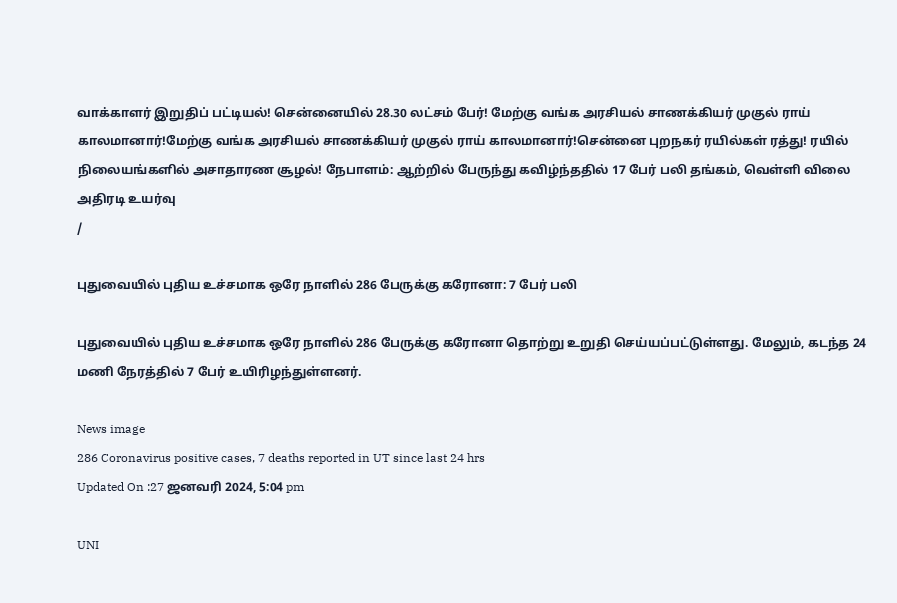வாக்காளர் இறுதிப் பட்டியல்! சென்னையில் 28.30 லட்சம் பேர்! மேற்கு வங்க அரசியல் சாணக்கியர் முகுல் ராய் காலமானார்!மேற்கு வங்க அரசியல் சாணக்கியர் முகுல் ராய் காலமானார்!சென்னை புறநகர் ரயில்கள் ரத்து! ரயில் நிலையங்களில் அசாதாரண சூழல்! நேபாளம்: ஆற்றில் பேருந்து கவிழ்ந்ததில் 17 பேர் பலி தங்கம், வெள்ளி விலை அதிரடி உயர்வு
/

புதுவையில் புதிய உச்சமாக ஒரே நாளில் 286 பேருக்கு கரோனா: 7 பேர் பலி

புதுவையில் புதிய உச்சமாக ஒரே நாளில் 286 பேருக்கு கரோனா தொற்று உறுதி செய்யப்பட்டுள்ளது. மேலும், கடந்த 24 மணி நேரத்தில் 7 பேர் உயிரிழந்துள்ளனர்.

News image
286 Coronavirus positive cases, 7 deaths reported in UT since last 24 hrs
Updated On :27 ஜனவரி 2024, 5:04 pm

UNI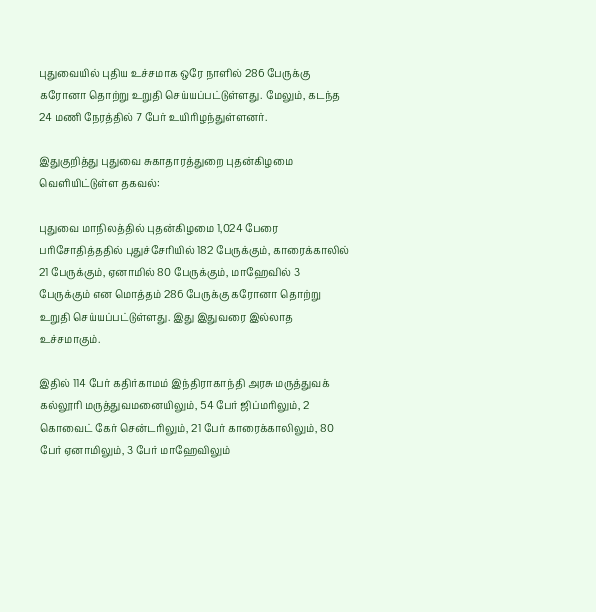புதுவையில் புதிய உச்சமாக ஒரே நாளில் 286 பேருக்கு கரோனா தொற்று உறுதி செய்யப்பட்டுள்ளது. மேலும், கடந்த 24 மணி நேரத்தில் 7 பேர் உயிரிழந்துள்ளனர்.

இதுகுறித்து புதுவை சுகாதாரத்துறை புதன்கிழமை வெளியிட்டுள்ள தகவல்:

புதுவை மாநிலத்தில் புதன்கிழமை 1,024 பேரை பரிசோதித்ததில் புதுச்சேரியில் 182 பேருக்கும், காரைக்காலில் 21 பேருக்கும், ஏனாமில் 80 பேருக்கும், மாஹேவில் 3 பேருக்கும் என மொத்தம் 286 பேருக்கு கரோனா தொற்று உறுதி செய்யப்பட்டுள்ளது. இது இதுவரை இல்லாத உச்சமாகும்.

இதில் 114 பேர் கதிர்காமம் இந்திராகாந்தி அரசு மருத்துவக் கல்லூரி மருத்துவமனையிலும், 54 பேர் ஜிப்மரிலும், 2 கொவைட் கேர் சென்டரிலும், 21 பேர் காரைக்காலிலும், 80 பேர் ஏனாமிலும், 3 பேர் மாஹேவிலும்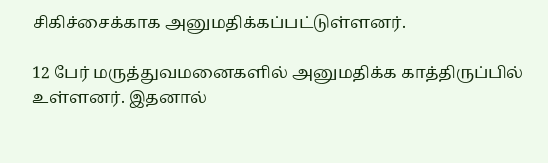சிகிச்சைக்காக அனுமதிக்கப்பட்டுள்ளனர்.

12 பேர் மருத்துவமனைகளில் அனுமதிக்க காத்திருப்பில் உள்ளனர். இதனால்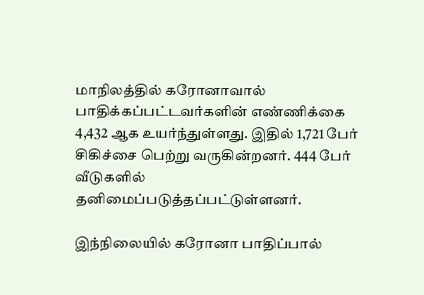மாநிலத்தில் கரோனாவால் பாதிக்கப்பட்டவர்களின் எண்ணிக்கை 4,432 ஆக உயர்ந்துள்ளது. இதில் 1,721 பேர் சிகிச்சை பெற்று வருகின்றனர். 444 பேர் வீடுகளில் தனிமைப்படுத்தப்பட்டுள்ளனர்.

இந்நிலையில் கரோனா பாதிப்பால்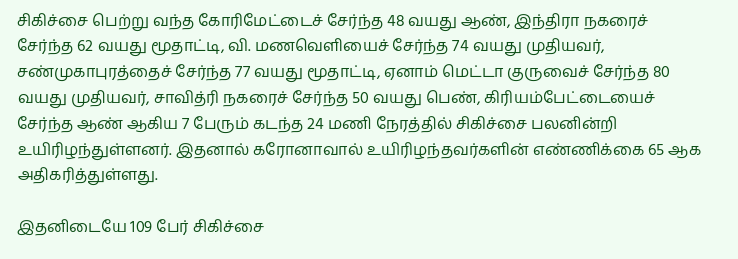சிகிச்சை பெற்று வந்த கோரிமேட்டைச் சேர்ந்த 48 வயது ஆண், இந்திரா நகரைச் சேர்ந்த 62 வயது மூதாட்டி, வி. மணவெளியைச் சேர்ந்த 74 வயது முதியவர், சண்முகாபுரத்தைச் சேர்ந்த 77 வயது மூதாட்டி, ஏனாம் மெட்டா குருவைச் சேர்ந்த 80 வயது முதியவர், சாவித்ரி நகரைச் சேர்ந்த 50 வயது பெண், கிரியம்பேட்டையைச் சேர்ந்த ஆண் ஆகிய 7 பேரும் கடந்த 24 மணி நேரத்தில் சிகிச்சை பலனின்றி உயிரிழந்துள்ளனர். இதனால் கரோனாவால் உயிரிழந்தவர்களின் எண்ணிக்கை 65 ஆக அதிகரித்துள்ளது.

இதனிடையே 109 பேர் சிகிச்சை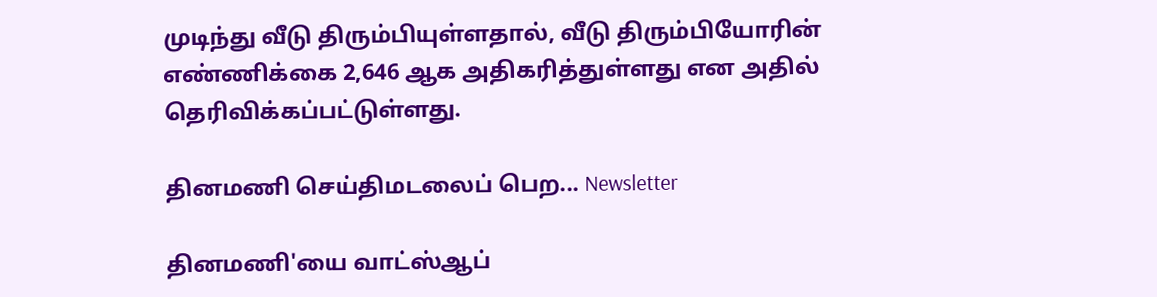முடிந்து வீடு திரும்பியுள்ளதால், வீடு திரும்பியோரின் எண்ணிக்கை 2,646 ஆக அதிகரித்துள்ளது என அதில் தெரிவிக்கப்பட்டுள்ளது.

தினமணி செய்திமடலைப் பெற... Newsletter

தினமணி'யை வாட்ஸ்ஆப்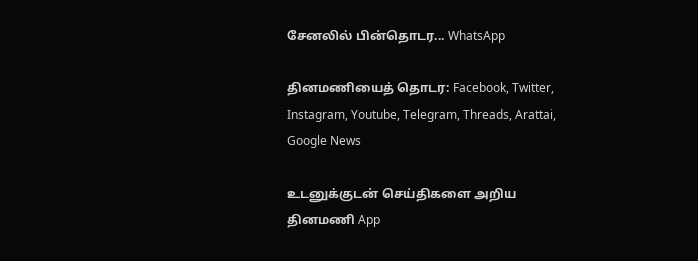சேனலில் பின்தொடர... WhatsApp

தினமணியைத் தொடர: Facebook, Twitter, Instagram, Youtube, Telegram, Threads, Arattai, Google News

உடனுக்குடன் செய்திகளை அறிய தினமணி App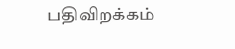பதிவிறக்கம்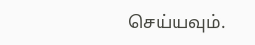செய்யவும்.